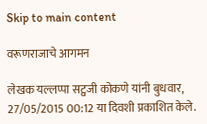Skip to main content

वरूणराजाचे आगमन

लेखक यल्लप्पा सट्वजी कोकणे यांनी बुधवार, 27/05/2015 00:12 या दिवशी प्रकाशित केले.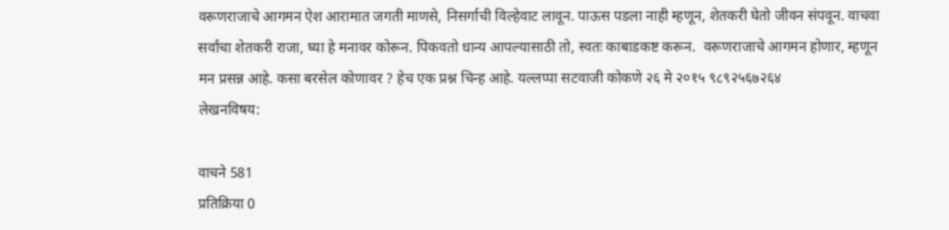वरूणराजाचे आगमन ऐश आरामात जगती माणसे, निसर्गाची विल्हेवाट लावून. पाऊस पडला नाही म्हणून, शेतकरी घेतो जीवन संपवून. वाचवा सर्वांचा शेतकरी राजा, घ्या हे मनावर कोरून. पिकवतो धान्य आपल्यासाठी तो, स्वतः काबाडकष्ट करून.  वरूणराजाचे आगमन होणार, म्हणून मन प्रसन्न आहे. कसा बरसेल कोणावर ? हेच एक प्रश्न चिन्ह आहे. यल्लप्पा सटवाजी कोकणे २६ मे २०१५ ९८९२५६७२६४
लेखनविषय:

वाचने 581
प्रतिक्रिया 0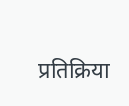प्रतिक्रिया